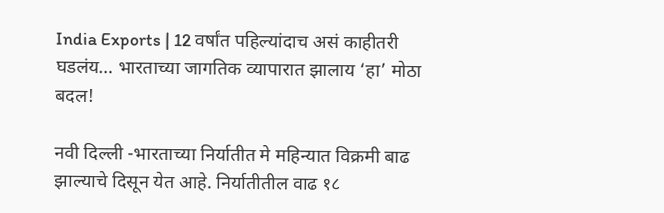India Exports | 12 वर्षांत पहिल्यांदाच असं काहीतरी घडलंय… भारताच्या जागतिक व्यापारात झालाय ‘हा’ मोठा बदल!

नवी दिल्ली -भारताच्या निर्यातीत मे महिन्यात विक्रमी बाढ झाल्याचे दिसून येत आहे. निर्यातीतील वाढ १८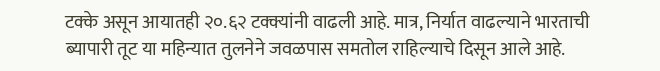टक्के असून आयातही २०.६२ टक्क्यांनी वाढली आहे. मात्र, निर्यात वाढल्याने भारताची ब्यापारी तूट या महिन्यात तुलनेने जवळपास समतोल राहिल्याचे दिसून आले आहे.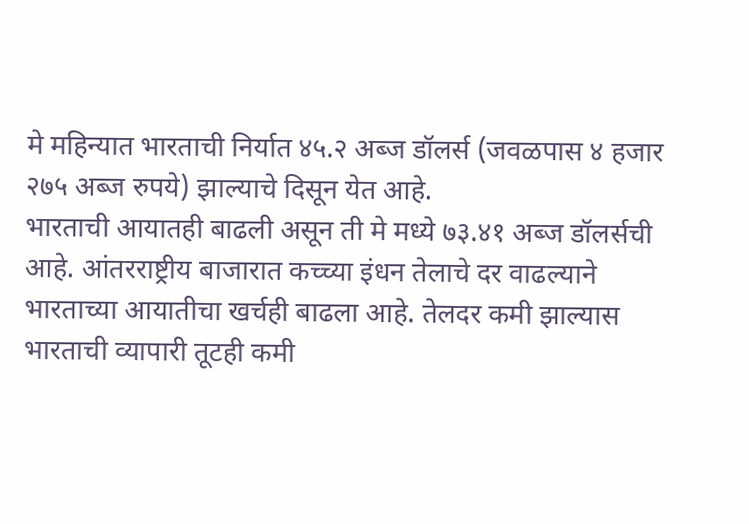मे महिन्यात भारताची निर्यात ४५.२ अब्ज डॉलर्स (जवळपास ४ हजार २७५ अब्ज रुपये) झाल्याचे दिसून येत आहे.
भारताची आयातही बाढली असून ती मे मध्ये ७३.४१ अब्ज डॉलर्सची आहे. आंतरराष्ट्रीय बाजारात कच्च्या इंधन तेलाचे दर वाढल्याने भारताच्या आयातीचा खर्चही बाढला आहे. तेलदर कमी झाल्यास भारताची व्यापारी तूटही कमी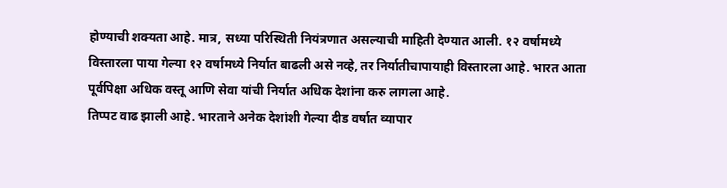होण्याची शक्यता आहे. मात्र, सध्या परिस्थिती नियंत्रणात असल्याची माहिती देण्यात आली. १२ वर्षामध्ये विस्तारला पाया गेल्या १२ वर्षामध्ये निर्यात बाढली असे नव्हे, तर निर्यातीचापायाही विस्तारला आहे. भारत आता पूर्वपिक्षा अधिक वस्तू आणि सेवा यांची निर्यात अधिक देशांना करु लागला आहे.
तिप्पट वाढ झाली आहे. भारताने अनेक देशांशी गेल्या दीड वर्षात व्यापार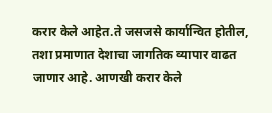करार केले आहेत.ते जसजसे कार्यान्वित होतील, तशा प्रमाणात देशाचा जागतिक व्यापार वाढत जाणार आहे. आणखी करार केले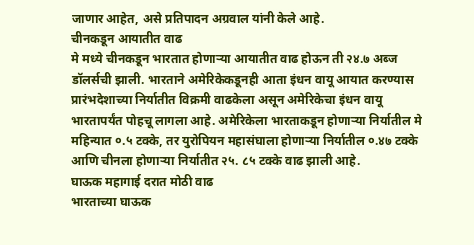जाणार आहेत, असे प्रतिपादन अग्रवाल यांनी केले आहे.
चीनकडून आयातीत वाढ
मे मध्ये चीनकडून भारतात होणाऱ्या आयातीत वाढ होऊन ती २४.७ अब्ज डॉलर्सची झाली. भारताने अमेरिकेकडूनही आता इंधन वायू आयात करण्यास प्रारंभदेशाच्या निर्यातीत विक्रमी वाढकेला असून अमेरिकेचा इंधन वायू भारतापर्यंत पोहचू लागला आहे. अमेरिकेला भारताकडून होणाऱ्या निर्यातील मे महिन्यात ०.५ टक्के, तर युरोपियन महासंघाला होणाऱ्या निर्यातील ०.४७ टक्के आणि चीनला होणाऱ्या निर्यातीत २५. ८५ टक्के वाढ झाली आहे.
घाऊक महागाई दरात मोठी वाढ
भारताच्या घाऊक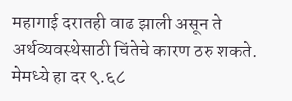महागाई दरातही वाढ झाली असून ते अर्थव्यवस्थेसाठी चिंतेचे कारण ठरु शकते. मेमध्ये हा दर ९.६८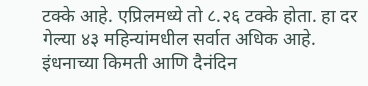टक्के आहे. एप्रिलमध्ये तो ८.२६ टक्के होता. हा दर गेल्या ४३ महिन्यांमधील सर्वात अधिक आहे. इंधनाच्या किमती आणि दैनंदिन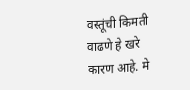वस्तूंची किमती वाढणे हे खरे कारण आहे. मे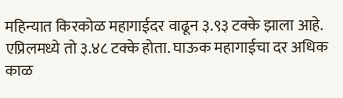महिन्यात किरकोळ महागाईदर वाढून ३.९३ टक्के झाला आहे. एप्रिलमध्ये तो ३.४८ टक्के होता. घाऊक महागाईचा दर अधिक काळ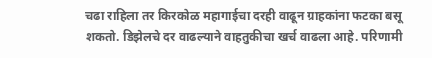चढा राहिला तर किरकोळ महागाईचा दरही वाढून ग्राहकांना फटका बसू शकतो. डिझेलचे दर वाढल्याने वाहतुकीचा खर्च वाढला आहे. परिणामी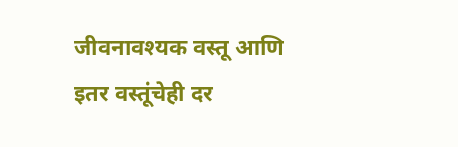जीवनावश्यक वस्तू आणि इतर वस्तूंचेही दर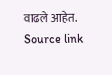वाढले आहेत.
Source link